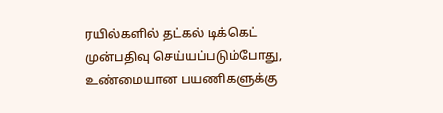ரயில்களில் தட்கல் டிக்கெட் முன்பதிவு செய்யப்படும்போது, உண்மையான பயணிகளுக்கு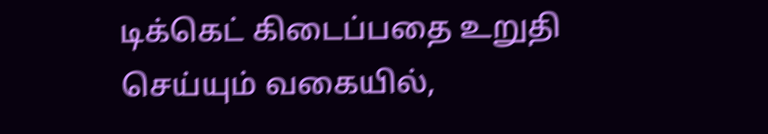டிக்கெட் கிடைப்பதை உறுதி செய்யும் வகையில்,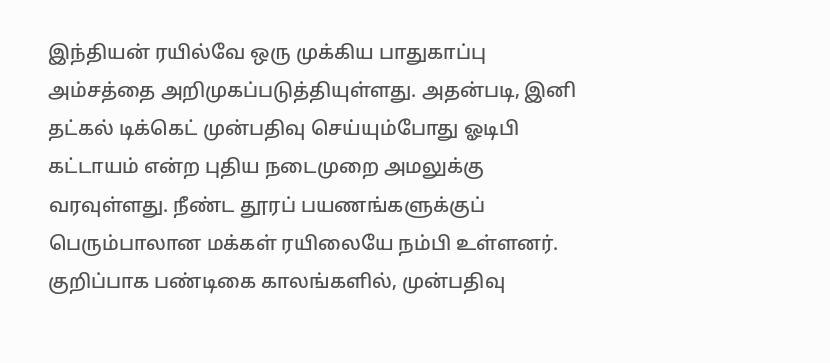இந்தியன் ரயில்வே ஒரு முக்கிய பாதுகாப்பு அம்சத்தை அறிமுகப்படுத்தியுள்ளது. அதன்படி, இனி தட்கல் டிக்கெட் முன்பதிவு செய்யும்போது ஓடிபி கட்டாயம் என்ற புதிய நடைமுறை அமலுக்கு வரவுள்ளது. நீண்ட தூரப் பயணங்களுக்குப் பெரும்பாலான மக்கள் ரயிலையே நம்பி உள்ளனர். குறிப்பாக பண்டிகை காலங்களில், முன்பதிவு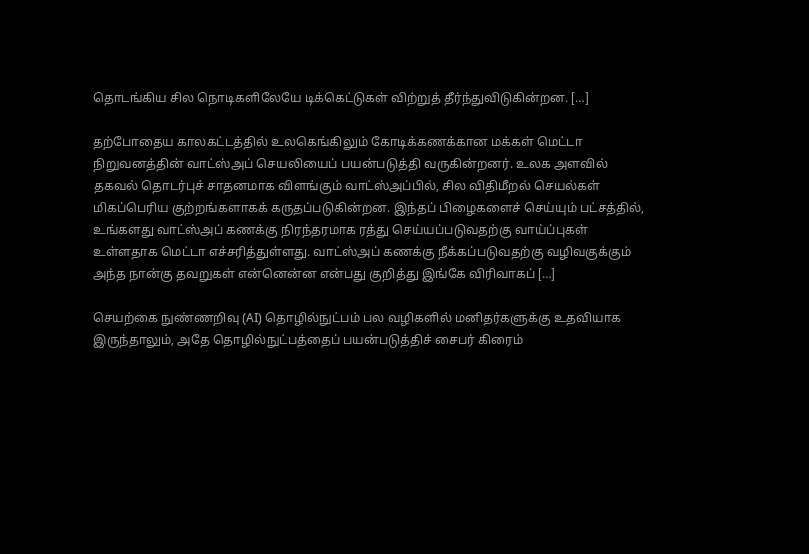தொடங்கிய சில நொடிகளிலேயே டிக்கெட்டுகள் விற்றுத் தீர்ந்துவிடுகின்றன. […]

தற்போதைய காலகட்டத்தில் உலகெங்கிலும் கோடிக்கணக்கான மக்கள் மெட்டா நிறுவனத்தின் வாட்ஸ்அப் செயலியைப் பயன்படுத்தி வருகின்றனர். உலக அளவில் தகவல் தொடர்புச் சாதனமாக விளங்கும் வாட்ஸ்அப்பில், சில விதிமீறல் செயல்கள் மிகப்பெரிய குற்றங்களாகக் கருதப்படுகின்றன. இந்தப் பிழைகளைச் செய்யும் பட்சத்தில், உங்களது வாட்ஸ்அப் கணக்கு நிரந்தரமாக ரத்து செய்யப்படுவதற்கு வாய்ப்புகள் உள்ளதாக மெட்டா எச்சரித்துள்ளது. வாட்ஸ்அப் கணக்கு நீக்கப்படுவதற்கு வழிவகுக்கும் அந்த நான்கு தவறுகள் என்னென்ன என்பது குறித்து இங்கே விரிவாகப் […]

செயற்கை நுண்ணறிவு (AI) தொழில்நுட்பம் பல வழிகளில் மனிதர்களுக்கு உதவியாக இருந்தாலும், அதே தொழில்நுட்பத்தைப் பயன்படுத்திச் சைபர் கிரைம்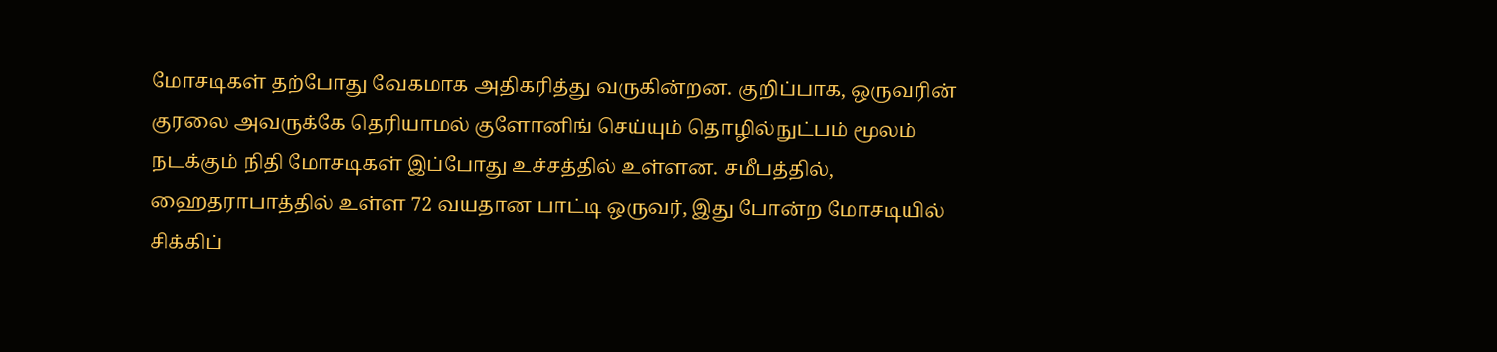மோசடிகள் தற்போது வேகமாக அதிகரித்து வருகின்றன. குறிப்பாக, ஒருவரின் குரலை அவருக்கே தெரியாமல் குளோனிங் செய்யும் தொழில்நுட்பம் மூலம் நடக்கும் நிதி மோசடிகள் இப்போது உச்சத்தில் உள்ளன. சமீபத்தில், ஹைதராபாத்தில் உள்ள 72 வயதான பாட்டி ஒருவர், இது போன்ற மோசடியில் சிக்கிப்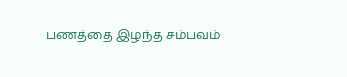பணத்தை இழந்த சம்பவம்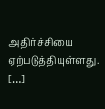அதிர்ச்சியை ஏற்படுத்தியுள்ளது. […]